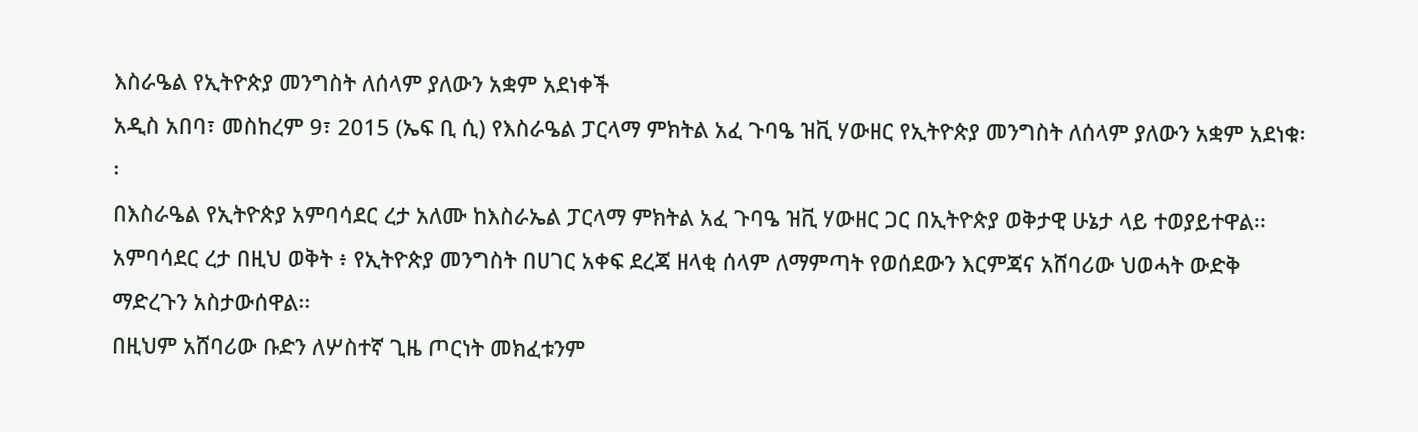እስራዔል የኢትዮጵያ መንግስት ለሰላም ያለውን አቋም አደነቀች
አዲስ አበባ፣ መስከረም 9፣ 2015 (ኤፍ ቢ ሲ) የእስራዔል ፓርላማ ምክትል አፈ ጉባዔ ዝቪ ሃውዘር የኢትዮጵያ መንግስት ለሰላም ያለውን አቋም አደነቁ፡፡
በእስራዔል የኢትዮጵያ አምባሳደር ረታ አለሙ ከእስራኤል ፓርላማ ምክትል አፈ ጉባዔ ዝቪ ሃውዘር ጋር በኢትዮጵያ ወቅታዊ ሁኔታ ላይ ተወያይተዋል፡፡
አምባሳደር ረታ በዚህ ወቅት ፥ የኢትዮጵያ መንግስት በሀገር አቀፍ ደረጃ ዘላቂ ሰላም ለማምጣት የወሰደውን እርምጃና አሸባሪው ህወሓት ውድቅ ማድረጉን አስታውሰዋል፡፡
በዚህም አሸባሪው ቡድን ለሦስተኛ ጊዜ ጦርነት መክፈቱንም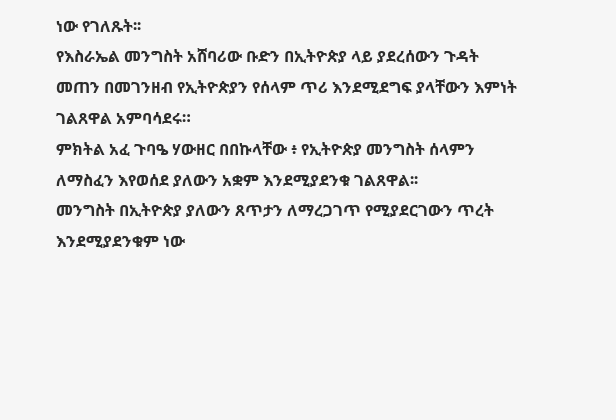ነው የገለጹት፡፡
የእስራኤል መንግስት አሸባሪው ቡድን በኢትዮጵያ ላይ ያደረሰውን ጉዳት መጠን በመገንዘብ የኢትዮጵያን የሰላም ጥሪ እንደሚደግፍ ያላቸውን እምነት ገልጸዋል አምባሳደሩ።
ምክትል አፈ ጉባዔ ሃውዘር በበኩላቸው ፥ የኢትዮጵያ መንግስት ሰላምን ለማስፈን እየወሰደ ያለውን አቋም እንደሚያደንቁ ገልጸዋል፡፡
መንግስት በኢትዮጵያ ያለውን ጸጥታን ለማረጋገጥ የሚያደርገውን ጥረት እንደሚያደንቁም ነው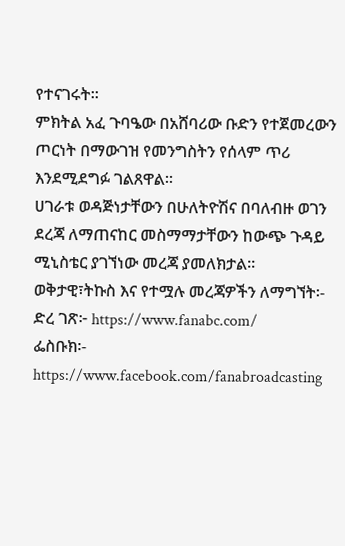የተናገሩት፡፡
ምክትል አፈ ጉባዔው በአሸባሪው ቡድን የተጀመረውን ጦርነት በማውገዝ የመንግስትን የሰላም ጥሪ እንደሚደግፉ ገልጸዋል።
ሀገራቱ ወዳጅነታቸውን በሁለትዮሽና በባለብዙ ወገን ደረጃ ለማጠናከር መስማማታቸውን ከውጭ ጉዳይ ሚኒስቴር ያገኘነው መረጃ ያመለክታል።
ወቅታዊ፣ትኩስ እና የተሟሉ መረጃዎችን ለማግኘት፡-
ድረ ገጽ፦ https://www.fanabc.com/
ፌስቡክ፡- https://www.facebook.com/fanabroadcasting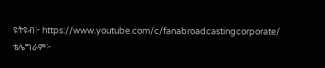ዩትዩብ፦ https://www.youtube.com/c/fanabroadcastingcorporate/
ቴሌግራም፦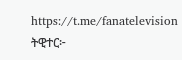https://t.me/fanatelevision
ትዊተር፦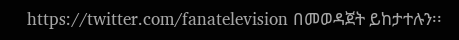https://twitter.com/fanatelevision በመወዳጀት ይከታተሉን፡፡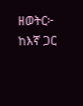ዘወትር፦ ከእኛ ጋር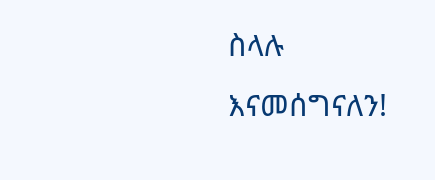ስላሉ እናመሰግናለን!